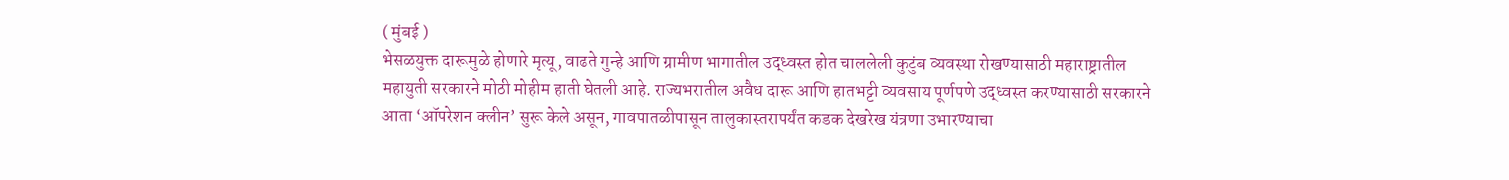( मुंबई )
भेसळयुक्त दारूमुळे होणारे मृत्यू, वाढते गुन्हे आणि ग्रामीण भागातील उद्ध्वस्त होत चाललेली कुटुंब व्यवस्था रोखण्यासाठी महाराष्ट्रातील महायुती सरकारने मोठी मोहीम हाती घेतली आहे. राज्यभरातील अवैध दारू आणि हातभट्टी व्यवसाय पूर्णपणे उद्ध्वस्त करण्यासाठी सरकारने आता ‘ऑपरेशन क्लीन’ सुरू केले असून, गावपातळीपासून तालुकास्तरापर्यंत कडक देखरेख यंत्रणा उभारण्याचा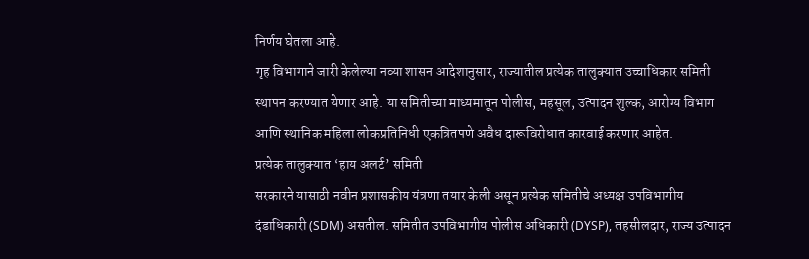निर्णय घेतला आहे.
गृह विभागाने जारी केलेल्या नव्या शासन आदेशानुसार, राज्यातील प्रत्येक तालुक्यात उच्चाधिकार समिती स्थापन करण्यात येणार आहे. या समितीच्या माध्यमातून पोलीस, महसूल, उत्पादन शुल्क, आरोग्य विभाग आणि स्थानिक महिला लोकप्रतिनिधी एकत्रितपणे अवैध दारूविरोधात कारवाई करणार आहेत.
प्रत्येक तालुक्यात ‘हाय अलर्ट’ समिती
सरकारने यासाठी नवीन प्रशासकीय यंत्रणा तयार केली असून प्रत्येक समितीचे अध्यक्ष उपविभागीय दंडाधिकारी (SDM) असतील. समितीत उपविभागीय पोलीस अधिकारी (DYSP), तहसीलदार, राज्य उत्पादन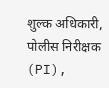शुल्क अधिकारी, पोलीस निरीक्षक (PI),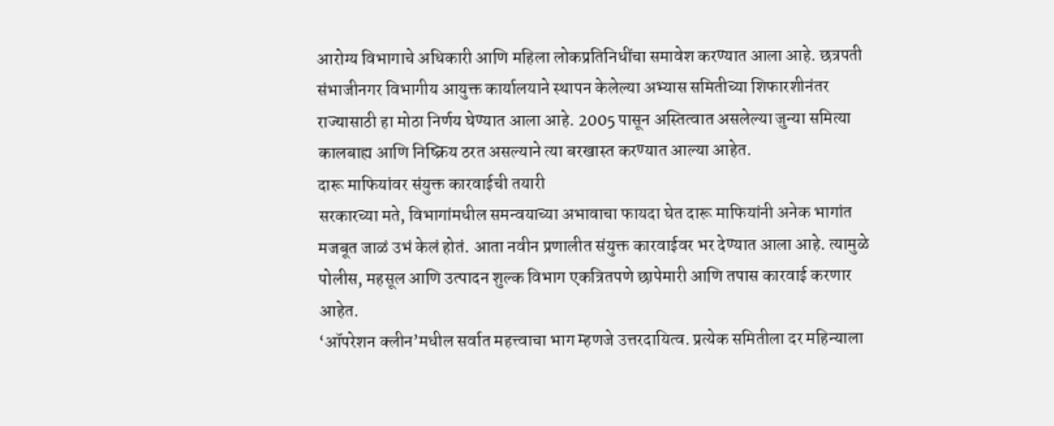आरोग्य विभागाचे अधिकारी आणि महिला लोकप्रतिनिधींचा समावेश करण्यात आला आहे. छत्रपती संभाजीनगर विभागीय आयुक्त कार्यालयाने स्थापन केलेल्या अभ्यास समितीच्या शिफारशीनंतर राज्यासाठी हा मोठा निर्णय घेण्यात आला आहे. 2005 पासून अस्तित्वात असलेल्या जुन्या समित्या कालबाह्य आणि निष्क्रिय ठरत असल्याने त्या बरखास्त करण्यात आल्या आहेत.
दारू माफियांवर संयुक्त कारवाईची तयारी
सरकारच्या मते, विभागांमधील समन्वयाच्या अभावाचा फायदा घेत दारू माफियांनी अनेक भागांत मजबूत जाळं उभं केलं होतं. आता नवीन प्रणालीत संयुक्त कारवाईवर भर देण्यात आला आहे. त्यामुळे पोलीस, महसूल आणि उत्पादन शुल्क विभाग एकत्रितपणे छापेमारी आणि तपास कारवाई करणार आहेत.
‘ऑपरेशन क्लीन’मधील सर्वात महत्त्वाचा भाग म्हणजे उत्तरदायित्व. प्रत्येक समितीला दर महिन्याला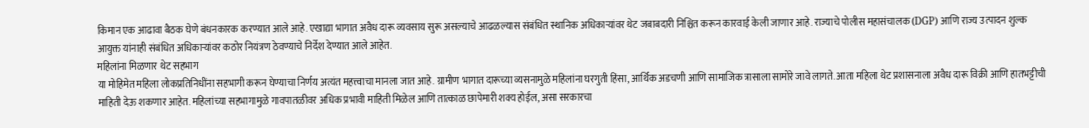किमान एक आढावा बैठक घेणे बंधनकारक करण्यात आले आहे. एखाद्या भागात अवैध दारू व्यवसाय सुरू असल्याचे आढळल्यास संबंधित स्थानिक अधिकाऱ्यांवर थेट जबाबदारी निश्चित करून कारवाई केली जाणार आहे. राज्याचे पोलीस महासंचालक (DGP) आणि राज्य उत्पादन शुल्क आयुक्त यांनाही संबंधित अधिकाऱ्यांवर कठोर नियंत्रण ठेवण्याचे निर्देश देण्यात आले आहेत.
महिलांना मिळणार थेट सहभाग
या मोहिमेत महिला लोकप्रतिनिधींना सहभागी करून घेण्याचा निर्णय अत्यंत महत्त्वाचा मानला जात आहे. ग्रामीण भागात दारूच्या व्यसनामुळे महिलांना घरगुती हिंसा, आर्थिक अडचणी आणि सामाजिक त्रासाला सामोरे जावे लागते. आता महिला थेट प्रशासनाला अवैध दारू विक्री आणि हातभट्टीची माहिती देऊ शकणार आहेत. महिलांच्या सहभागामुळे गावपातळीवर अधिक प्रभावी माहिती मिळेल आणि तात्काळ छापेमारी शक्य होईल, असा सरकारचा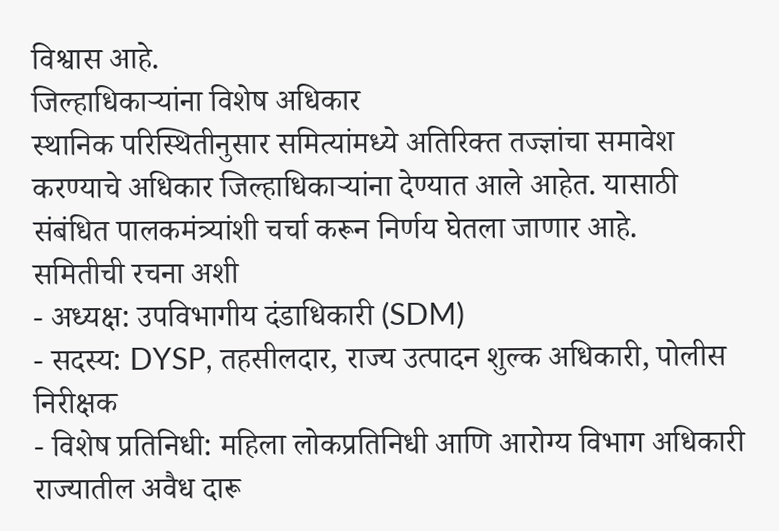विश्वास आहे.
जिल्हाधिकाऱ्यांना विशेष अधिकार
स्थानिक परिस्थितीनुसार समित्यांमध्ये अतिरिक्त तज्ज्ञांचा समावेश करण्याचे अधिकार जिल्हाधिकाऱ्यांना देण्यात आले आहेत. यासाठी संबंधित पालकमंत्र्यांशी चर्चा करून निर्णय घेतला जाणार आहे.
समितीची रचना अशी
- अध्यक्ष: उपविभागीय दंडाधिकारी (SDM)
- सदस्य: DYSP, तहसीलदार, राज्य उत्पादन शुल्क अधिकारी, पोलीस निरीक्षक
- विशेष प्रतिनिधी: महिला लोकप्रतिनिधी आणि आरोग्य विभाग अधिकारी
राज्यातील अवैध दारू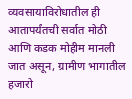व्यवसायाविरोधातील ही आतापर्यंतची सर्वात मोठी आणि कडक मोहीम मानली जात असून, ग्रामीण भागातील हजारो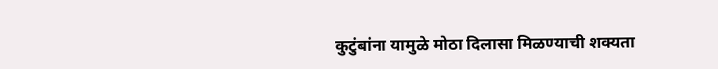कुटुंबांना यामुळे मोठा दिलासा मिळण्याची शक्यता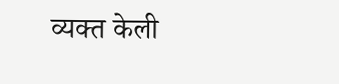व्यक्त केली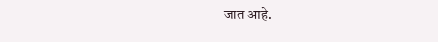जात आहे.